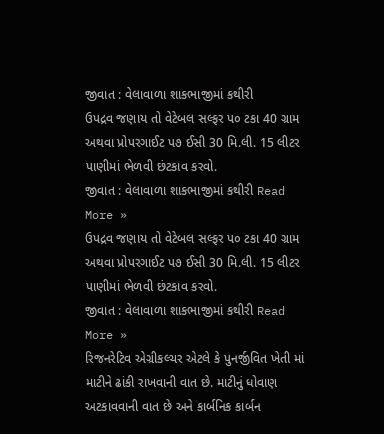જીવાત : વેલાવાળા શાકભાજીમાં કથીરી
ઉપદ્રવ જણાય તો વેટેબલ સલ્ફર પ૦ ટકા 40 ગ્રામ અથવા પ્રોપરગાઈટ પ૭ ઈસી 30 મિ.લી. 15 લીટર પાણીમાં ભેળવી છંટકાવ કરવો.
જીવાત : વેલાવાળા શાકભાજીમાં કથીરી Read More »
ઉપદ્રવ જણાય તો વેટેબલ સલ્ફર પ૦ ટકા 40 ગ્રામ અથવા પ્રોપરગાઈટ પ૭ ઈસી 30 મિ.લી. 15 લીટર પાણીમાં ભેળવી છંટકાવ કરવો.
જીવાત : વેલાવાળા શાકભાજીમાં કથીરી Read More »
રિજનરેટિવ એગ્રીકલ્ચર એટલે કે પુનર્જીવિત ખેતી માં માટીને ઢાંકી રાખવાની વાત છે. માટીનું ધોવાણ અટકાવવાની વાત છે અને કાર્બનિક કાર્બન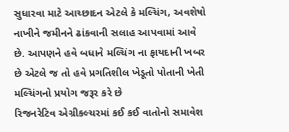સુધારવા માટે આચ્છાદન એટલે કે મલ્ચિંગ, અવશેષો નાખીને જમીનને ઢાંકવાની સલાહ આપવામાં આવે છે. આપણને હવે બધાને મલ્ચિંગ ના ફાયદાની ખબર છે એટલે જ તો હવે પ્રગતિશીલ ખેડૂતો પોતાની ખેતી મલ્ચિંગનો પ્રયોગ જરૂર કરે છે
રિજનરેટિવ એગ્રીકલ્ચરમાં કઈ કઈ વાતોનો સમાવેશ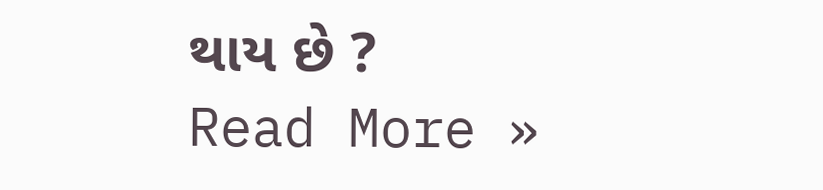થાય છે ? Read More »